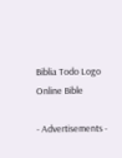Biblia Todo Logo
Online Bible

- Advertisements -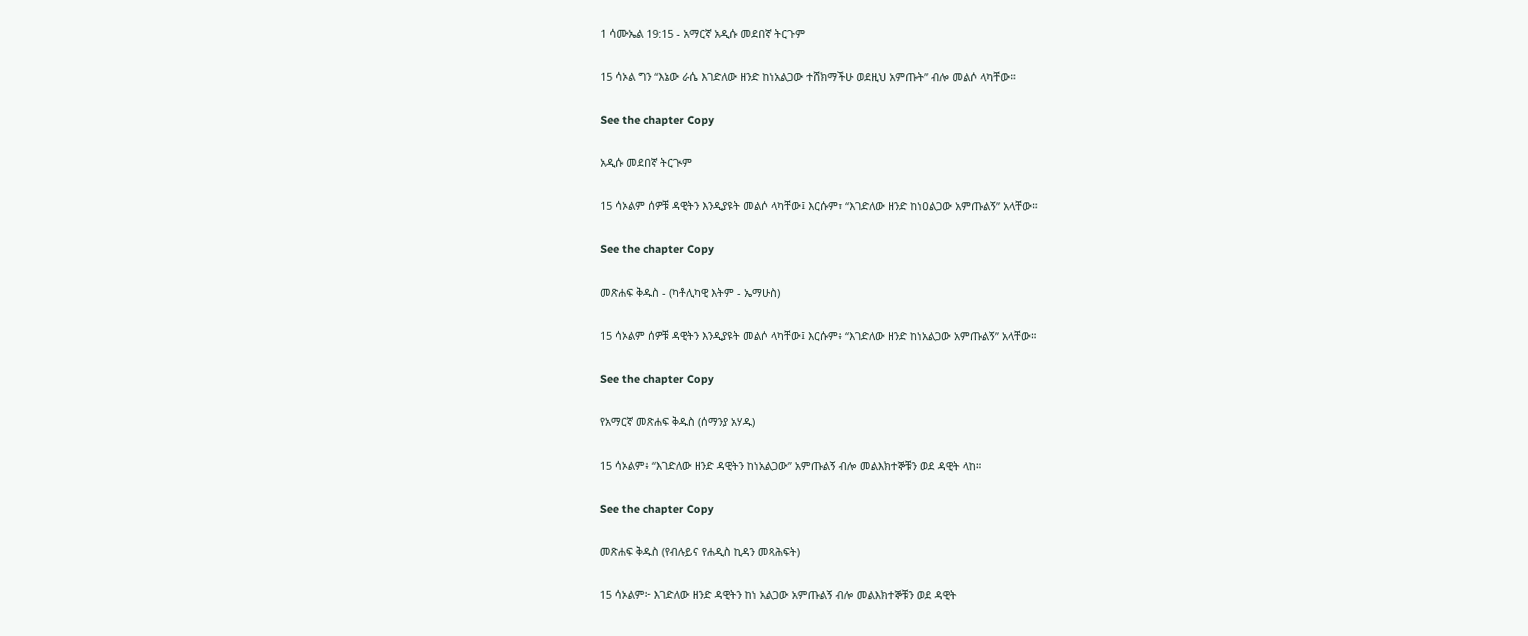1 ሳሙኤል 19:15 - አማርኛ አዲሱ መደበኛ ትርጉም

15 ሳኦል ግን “እኔው ራሴ እገድለው ዘንድ ከነአልጋው ተሸክማችሁ ወደዚህ አምጡት” ብሎ መልሶ ላካቸው።

See the chapter Copy

አዲሱ መደበኛ ትርጒም

15 ሳኦልም ሰዎቹ ዳዊትን እንዲያዩት መልሶ ላካቸው፤ እርሱም፣ “እገድለው ዘንድ ከነዐልጋው አምጡልኝ” አላቸው።

See the chapter Copy

መጽሐፍ ቅዱስ - (ካቶሊካዊ እትም - ኤማሁስ)

15 ሳኦልም ሰዎቹ ዳዊትን እንዲያዩት መልሶ ላካቸው፤ እርሱም፥ “እገድለው ዘንድ ከነአልጋው አምጡልኝ” አላቸው።

See the chapter Copy

የአማርኛ መጽሐፍ ቅዱስ (ሰማንያ አሃዱ)

15 ሳኦልም፥ “እገድለው ዘንድ ዳዊትን ከነአልጋው” አምጡልኝ ብሎ መልእክተኞቹን ወደ ዳዊት ላከ።

See the chapter Copy

መጽሐፍ ቅዱስ (የብሉይና የሐዲስ ኪዳን መጻሕፍት)

15 ሳኦልም፦ እገድለው ዘንድ ዳዊትን ከነ አልጋው አምጡልኝ ብሎ መልእክተኞቹን ወደ ዳዊት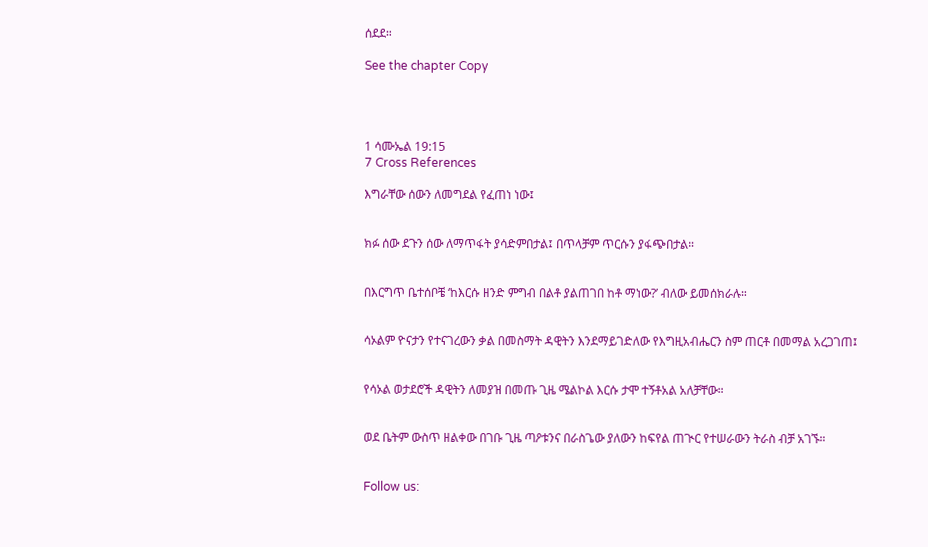ሰደደ።

See the chapter Copy




1 ሳሙኤል 19:15
7 Cross References

እግራቸው ሰውን ለመግደል የፈጠነ ነው፤


ክፉ ሰው ደጉን ሰው ለማጥፋት ያሳድምበታል፤ በጥላቻም ጥርሱን ያፋጭበታል።


በእርግጥ ቤተሰቦቼ ‘ከእርሱ ዘንድ ምግብ በልቶ ያልጠገበ ከቶ ማነው?’ ብለው ይመሰክራሉ።


ሳኦልም ዮናታን የተናገረውን ቃል በመስማት ዳዊትን እንደማይገድለው የእግዚአብሔርን ስም ጠርቶ በመማል አረጋገጠ፤


የሳኦል ወታደሮች ዳዊትን ለመያዝ በመጡ ጊዜ ሜልኮል እርሱ ታሞ ተኝቶአል አለቻቸው።


ወደ ቤትም ውስጥ ዘልቀው በገቡ ጊዜ ጣዖቱንና በራስጌው ያለውን ከፍየል ጠጒር የተሠራውን ትራስ ብቻ አገኙ።


Follow us: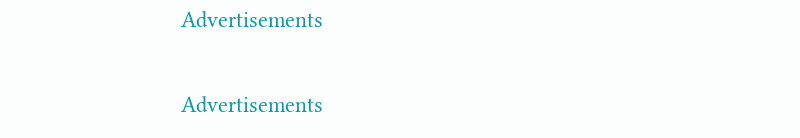Advertisements


Advertisements